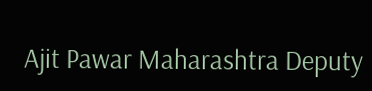Ajit Pawar Maharashtra Deputy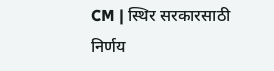CM | स्थिर सरकारसाठी निर्णय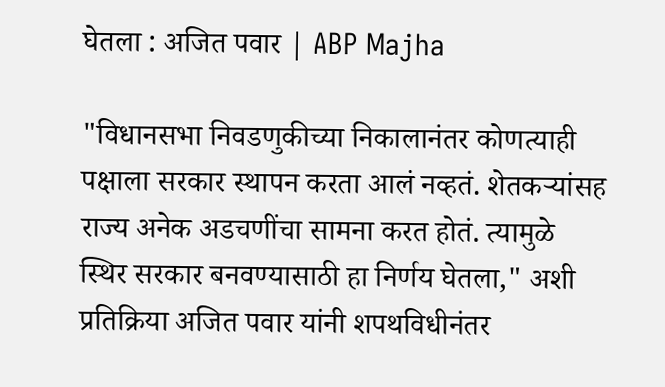घेतला : अजित पवार | ABP Majha

"विधानसभा निवडणुकीच्या निकालानंतर कोणत्याही पक्षाला सरकार स्थापन करता आलं नव्हतं. शेतकऱ्यांसह राज्य अनेक अडचणींचा सामना करत होतं. त्यामुळे स्थिर सरकार बनवण्यासाठी हा निर्णय घेतला," अशी प्रतिक्रिया अजित पवार यांनी शपथविधीनंतर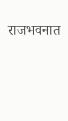राजभवनात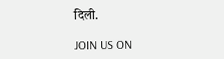दिली.

JOIN US ON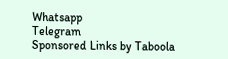Whatsapp
Telegram
Sponsored Links by Taboola